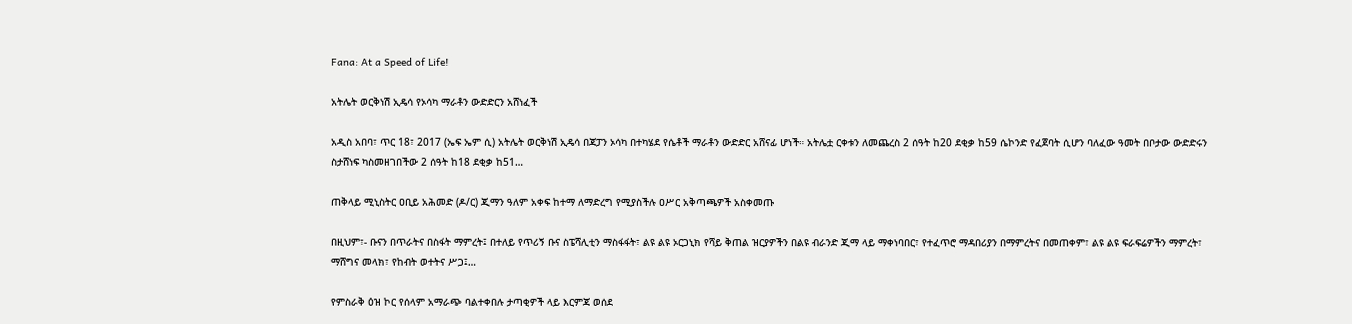Fana: At a Speed of Life!

አትሌት ወርቅነሽ ኢዴሳ የኦሳካ ማራቶን ውድድርን አሸነፈች

አዲስ አበባ፣ ጥር 18፣ 2017 (ኤፍ ኤም ሲ) አትሌት ወርቅነሽ ኢዴሳ በጃፓን ኦሳካ በተካሄደ የሴቶች ማራቶን ውድድር አሸናፊ ሆነች። አትሌቷ ርቀቱን ለመጨረስ 2 ሰዓት ከ20 ደቂቃ ከ59 ሴኮንድ የፈጀባት ሲሆን ባለፈው ዓመት በቦታው ውድድሩን ስታሸነፍ ካስመዘገበችው 2 ሰዓት ከ18 ደቂቃ ከ51…

ጠቅላይ ሚኒስትር ዐቢይ አሕመድ (ዶ/ር) ጂማን ዓለም አቀፍ ከተማ ለማድረግ የሚያስችሉ ዐሥር አቅጣጫዎች አስቀመጡ

በዚህም፣- ቡናን በጥራትና በስፋት ማምረት፤ በተለይ የጥሪኝ ቡና ስፔሻሊቲን ማስፋፋት፣ ልዩ ልዩ ኦርጋኒክ የሻይ ቅጠል ዝርያዎችን በልዩ ብራንድ ጂማ ላይ ማቀነባበር፣ የተፈጥሮ ማዳበሪያን በማምረትና በመጠቀም፣ ልዩ ልዩ ፍራፍሬዎችን ማምረት፣ ማሸግና መላክ፣ የከብት ወተትና ሥጋ፤…

የምስራቅ ዕዝ ኮር የሰላም አማራጭ ባልተቀበሉ ታጣቂዎች ላይ እርምጃ ወሰደ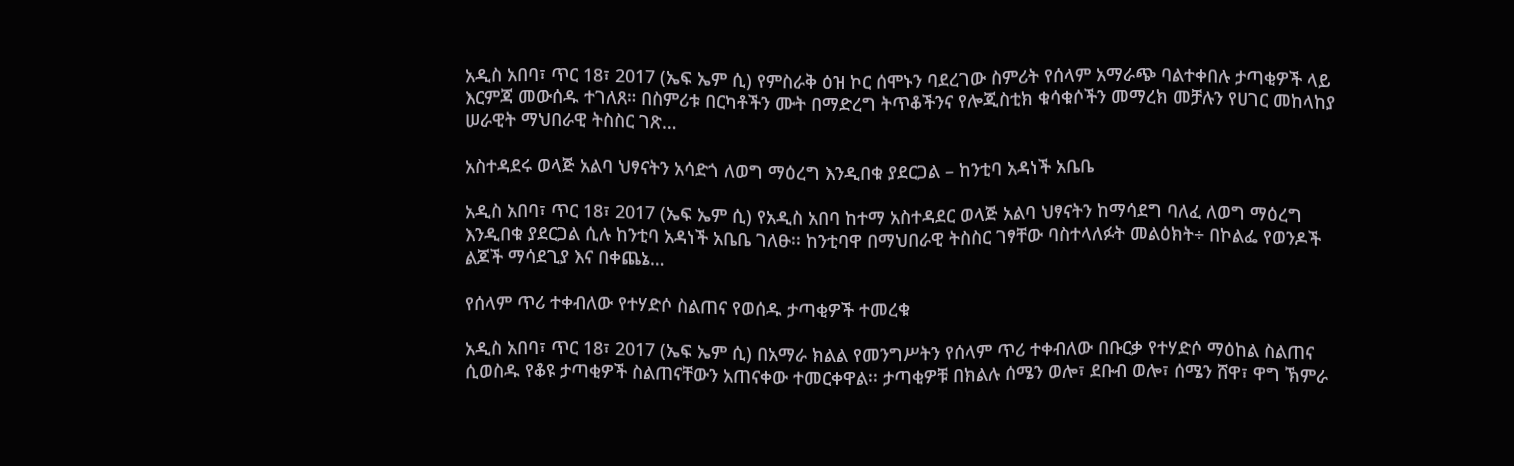አዲስ አበባ፣ ጥር 18፣ 2017 (ኤፍ ኤም ሲ) የምስራቅ ዕዝ ኮር ሰሞኑን ባደረገው ስምሪት የሰላም አማራጭ ባልተቀበሉ ታጣቂዎች ላይ እርምጃ መውሰዱ ተገለጸ። በስምሪቱ በርካቶችን ሙት በማድረግ ትጥቆችንና የሎጂስቲክ ቁሳቁሶችን መማረክ መቻሉን የሀገር መከላከያ ሠራዊት ማህበራዊ ትስስር ገጽ…

አስተዳደሩ ወላጅ አልባ ህፃናትን አሳድጎ ለወግ ማዕረግ እንዲበቁ ያደርጋል – ከንቲባ አዳነች አቤቤ

አዲስ አበባ፣ ጥር 18፣ 2017 (ኤፍ ኤም ሲ) የአዲስ አበባ ከተማ አስተዳደር ወላጅ አልባ ህፃናትን ከማሳደግ ባለፈ ለወግ ማዕረግ እንዲበቁ ያደርጋል ሲሉ ከንቲባ አዳነች አቤቤ ገለፁ፡፡ ከንቲባዋ በማህበራዊ ትስስር ገፃቸው ባስተላለፉት መልዕክት÷ በኮልፌ የወንዶች ልጆች ማሳደጊያ እና በቀጨኔ…

የሰላም ጥሪ ተቀብለው የተሃድሶ ስልጠና የወሰዱ ታጣቂዎች ተመረቁ

አዲስ አበባ፣ ጥር 18፣ 2017 (ኤፍ ኤም ሲ) በአማራ ክልል የመንግሥትን የሰላም ጥሪ ተቀብለው በቡርቃ የተሃድሶ ማዕከል ስልጠና ሲወስዱ የቆዩ ታጣቂዎች ስልጠናቸውን አጠናቀው ተመርቀዋል፡፡ ታጣቂዎቹ በክልሉ ሰሜን ወሎ፣ ደቡብ ወሎ፣ ሰሜን ሸዋ፣ ዋግ ኽምራ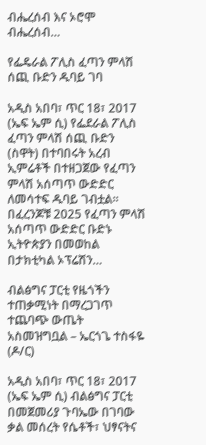ብሔረሰብ እና ኦሮሞ ብሔረሰብ…

የፌዴራል ፖሊስ ፈጣን ምላሽ ሰጪ ቡድን ዱባይ ገባ

አዲስ አበባ፣ ጥር 18፣ 2017 (ኤፍ ኤም ሲ) የፌደራል ፖሊስ ፈጣን ምላሽ ሰጪ ቡድን (ስዋት) በተባበሩት አረብ ኢምሬቶች በተዘጋጀው የፈጣን ምላሽ አሰጣጥ ውድድር ለመሳተፍ ዱባይ ገብቷል፡፡ በፈረንጆቹ 2025 የፈጣን ምላሽ አሰጣጥ ውድድር ቡድኑ ኢትዮጵያን በመወከል በታክቲካል ኦፕሬሽን…

ብልፅግና ፓርቲ የዜጎችን ተጠቃሚነት በማረጋገጥ ተጨባጭ ውጤት አስመዝግቧል – ኤርጎጌ ተስፋዬ (ዶ/ር)

አዲስ አበባ፣ ጥር 18፣ 2017 (ኤፍ ኤም ሲ) ብልፅግና ፓርቲ በመጀመሪያ ጉባኤው በገባው ቃል መሰረት የሴቶች፣ ህፃናትና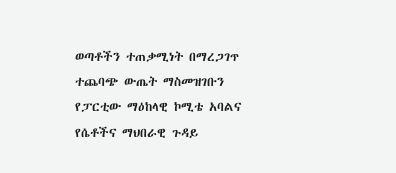ወጣቶችን ተጠቃሚነት በማረጋገጥ ተጨባጭ ውጤት ማስመዝገቡን የፓርቲው ማዕከላዊ ኮሚቴ አባልና የሴቶችና ማህበራዊ ጉዳይ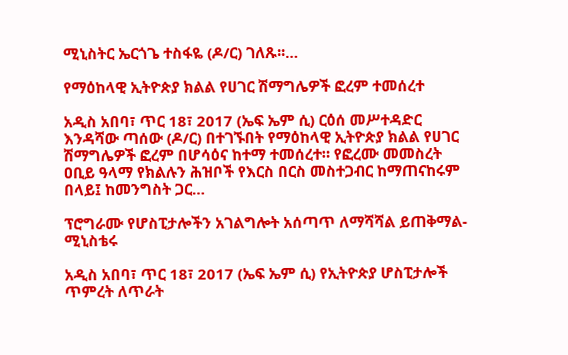ሚኒስትር ኤርጎጌ ተስፋዬ (ዶ/ር) ገለጹ፡፡…

የማዕከላዊ ኢትዮጵያ ክልል የሀገር ሽማግሌዎች ፎረም ተመሰረተ

አዲስ አበባ፣ ጥር 18፣ 2017 (ኤፍ ኤም ሲ) ርዕሰ መሥተዳድር እንዳሻው ጣሰው (ዶ/ር) በተገኙበት የማዕከላዊ ኢትዮጵያ ክልል የሀገር ሽማግሌዎች ፎረም በሆሳዕና ከተማ ተመሰረተ። የፎረሙ መመስረት ዐቢይ ዓላማ የክልሉን ሕዝቦች የእርስ በርስ መስተጋብር ከማጠናከሩም በላይ፤ ከመንግስት ጋር…

ፕሮግራሙ የሆስፒታሎችን አገልግሎት አሰጣጥ ለማሻሻል ይጠቅማል- ሚኒስቴሩ

አዲስ አበባ፣ ጥር 18፣ 2017 (ኤፍ ኤም ሲ) የኢትዮጵያ ሆስፒታሎች ጥምረት ለጥራት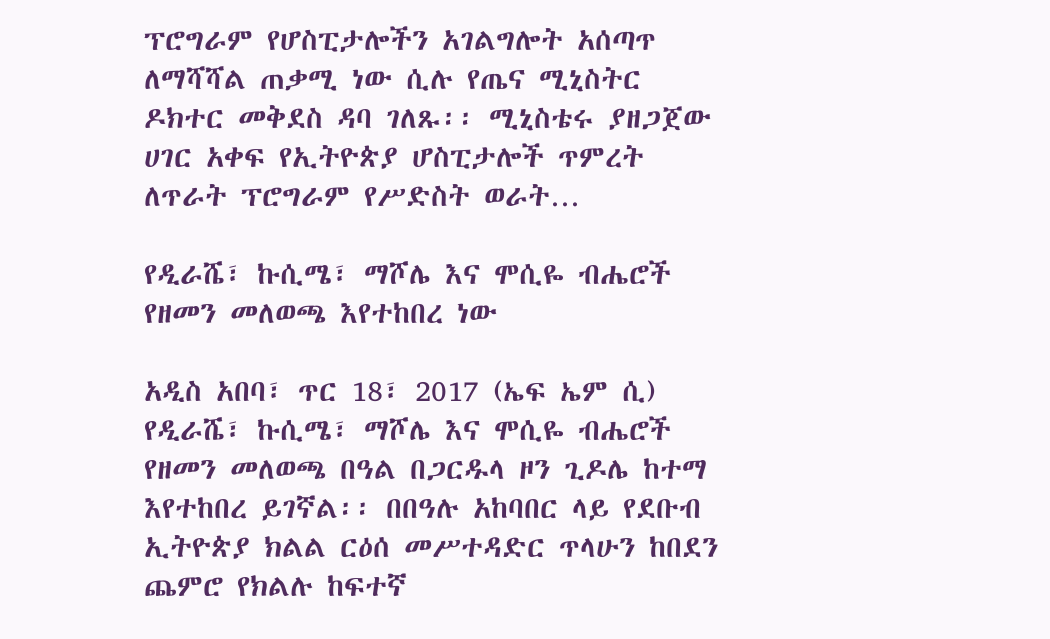ፕሮግራም የሆስፒታሎችን አገልግሎት አሰጣጥ ለማሻሻል ጠቃሚ ነው ሲሉ የጤና ሚኒስትር ዶክተር መቅደስ ዳባ ገለጹ፡፡ ሚኒስቴሩ ያዘጋጀው ሀገር አቀፍ የኢትዮጵያ ሆስፒታሎች ጥምረት ለጥራት ፕሮግራም የሥድስት ወራት…

የዲራሼ፣ ኩሲሜ፣ ማሾሌ እና ሞሲዬ ብሔሮች የዘመን መለወጫ እየተከበረ ነው

አዲስ አበባ፣ ጥር 18፣ 2017 (ኤፍ ኤም ሲ) የዲራሼ፣ ኩሲሜ፣ ማሾሌ እና ሞሲዬ ብሔሮች የዘመን መለወጫ በዓል በጋርዱላ ዞን ጊዶሌ ከተማ እየተከበረ ይገኛል፡፡ በበዓሉ አከባበር ላይ የደቡብ ኢትዮጵያ ክልል ርዕሰ መሥተዳድር ጥላሁን ከበደን ጨምሮ የክልሉ ከፍተኛ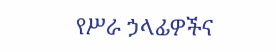የሥራ ኃላፊዎችና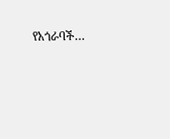የአጎራባች…